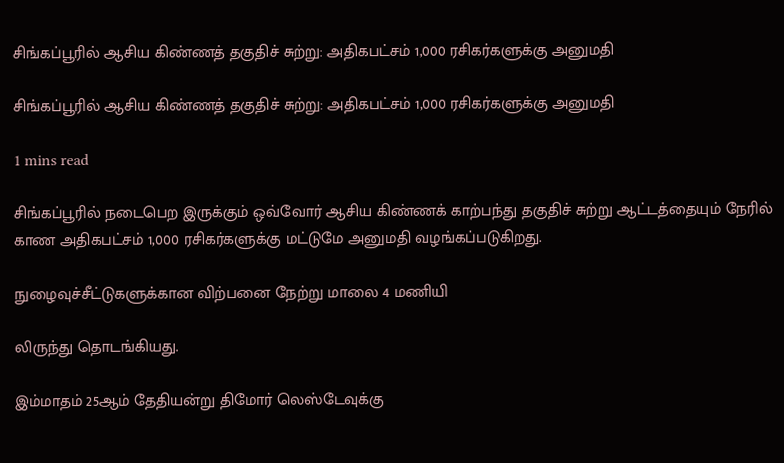சிங்கப்பூரில் ஆசிய கிண்ணத் தகுதிச் சுற்று: அதிகபட்சம் 1,000 ரசிகர்களுக்கு அனுமதி

சிங்கப்பூரில் ஆசிய கிண்ணத் தகுதிச் சுற்று: அதிகபட்சம் 1,000 ரசிகர்களுக்கு அனுமதி

1 mins read

சிங்கப்பூரில் நடைபெற இருக்கும் ஒவ்வோர் ஆசிய கிண்ணக் காற்பந்து தகுதிச் சுற்று ஆட்டத்தையும் நேரில் காண அதிகபட்சம் 1,000 ரசிகர்களுக்கு மட்டுமே அனுமதி வழங்கப்படுகிறது.

நுழைவுச்சீட்டுகளுக்கான விற்பனை நேற்று மாலை 4 மணியி

லிருந்து தொடங்கியது.

இம்மாதம் 25ஆம் தேதியன்று திமோர் லெஸ்டேவுக்கு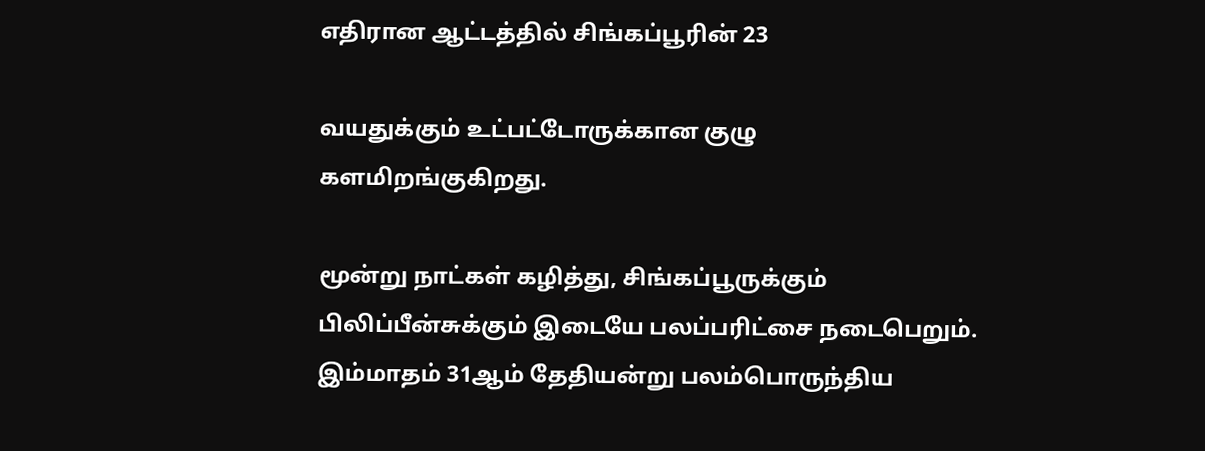எதிரான ஆட்டத்தில் சிங்கப்பூரின் 23

வயதுக்கும் உட்பட்டோருக்கான குழு களமிறங்குகிறது.

மூன்று நாட்கள் கழித்து, சிங்கப்பூருக்கும் பிலிப்பீன்சுக்கும் இடையே பலப்பரிட்சை நடைபெறும். இம்மாதம் 31ஆம் தேதியன்று பலம்பொருந்திய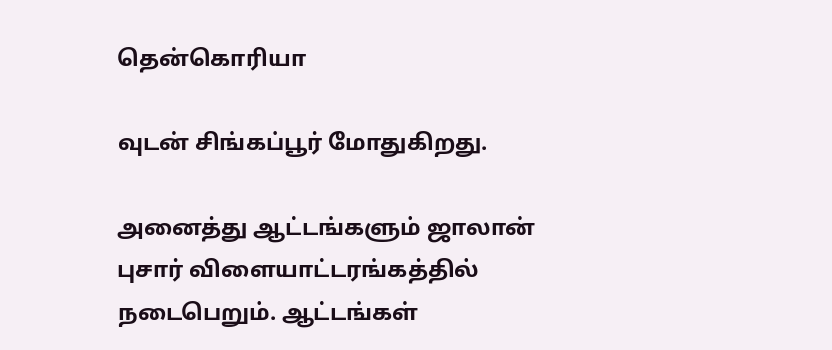தென்கொரியா

வுடன் சிங்கப்பூர் மோதுகிறது.

அனைத்து ஆட்டங்களும் ஜாலான் புசார் விளையாட்டரங்கத்தில் நடைபெறும். ஆட்டங்கள்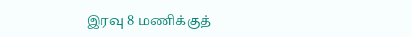இரவு 8 மணிக்குத்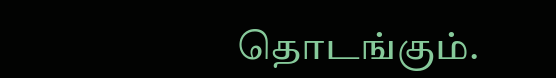தொடங்கும்.